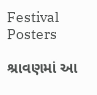Festival Posters

શ્રાવણમાં આ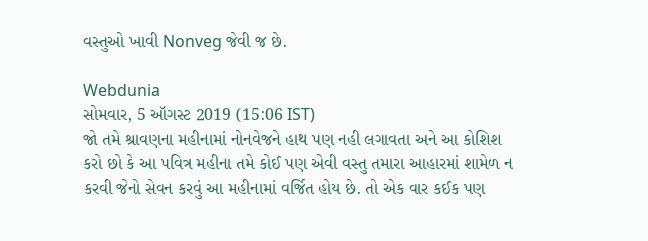વસ્તુઓ ખાવી Nonveg જેવી જ છે.

Webdunia
સોમવાર, 5 ઑગસ્ટ 2019 (15:06 IST)
જો તમે શ્રાવણના મહીનામાં નોનવેજને હાથ પણ નહી લગાવતા અને આ કોશિશ કરો છો કે આ પવિત્ર મહીના તમે કોઈ પણ એવી વસ્તુ તમારા આહારમાં શામેળ ન કરવી જેનો સેવન કરવું આ મહીનામાં વર્જિત હોય છે. તો એક વાર કઈક પણ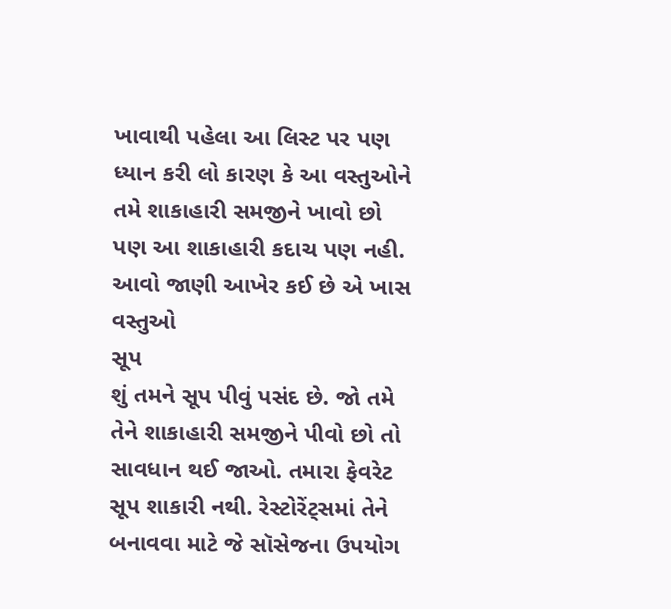ખાવાથી પહેલા આ લિસ્ટ પર પણ ધ્યાન કરી લો કારણ કે આ વસ્તુઓને તમે શાકાહારી સમજીને ખાવો છો પણ આ શાકાહારી કદાચ પણ નહી. આવો જાણી આખેર કઈ છે એ ખાસ વસ્તુઓ
સૂપ
શું તમને સૂપ પીવું પસંદ છે. જો તમે તેને શાકાહારી સમજીને પીવો છો તો સાવધાન થઈ જાઓ. તમારા ફેવરેટ સૂપ શાકારી નથી. રેસ્ટોરેંટ્સમાં તેને બનાવવા માટે જે સૉસેજના ઉપયોગ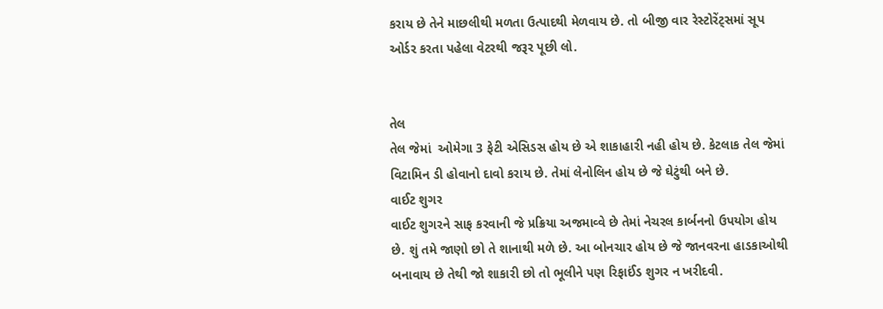કરાય છે તેને માછલીથી મળતા ઉત્પાદથી મેળવાય છે. તો બીજી વાર રેસ્ટોરેંટ્સમાં સૂપ ઓર્ડર કરતા પહેલા વેટરથી જરૂર પૂછી લો.


તેલ
તેલ જેમાં  ઓમેગા 3 ફેટી એસિડસ હોય છે એ શાકાહારી નહી હોય છે. કેટલાક તેલ જેમાં વિટામિન ડી હોવાનો દાવો કરાય છે. તેમાં લેનોલિન હોય છે જે ઘેટુંથી બને છે.
વાઈટ શુગર
વાઈટ શુગરને સાફ કરવાની જે પ્રક્રિયા અજમાવ્વે છે તેમાં નેચરલ કાર્બનનો ઉપયોગ હોય છે. શું તમે જાણો છો તે શાનાથી મળે છે. આ બોનચાર હોય છે જે જાનવરના હાડકાઓથી બનાવાય છે તેથી જો શાકારી છો તો ભૂલીને પણ રિફાઈંડ શુગર ન ખરીદવી.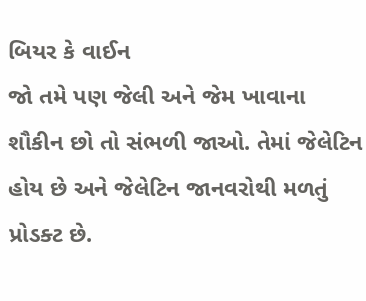બિયર કે વાઈન
જો તમે પણ જેલી અને જેમ ખાવાના શૌકીન છો તો સંભળી જાઓ. તેમાં જેલેટિન હોય છે અને જેલેટિન જાનવરોથી મળતું પ્રોડક્ટ છે.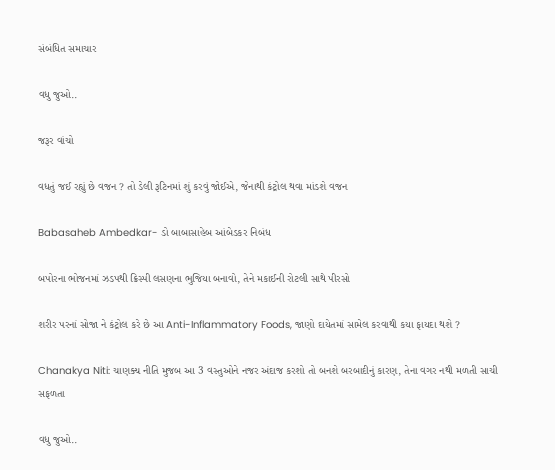સંબંધિત સમાચાર

વધુ જુઓ..

જરૂર વાંચો

વધતું જઈ રહ્યું છે વજન ? તો ડેલી રૂટિનમાં શું કરવું જોઈએ, જેનાથી કંટ્રોલ થવા માંડશે વજન

Babasaheb Ambedkar- ડો બાબાસાહેબ આંબેડકર નિબંધ

બપોરના ભોજનમાં ઝડપથી ક્રિસ્પી લસણના ભુજિયા બનાવો, તેને મકાઈની રોટલી સાથે પીરસો

શરીર પરનાં સોજા ને કંટ્રોલ કરે છે આ Anti-Inflammatory Foods, જાણો દાયેતમાં સામેલ કરવાથી કયા ફાયદા થશે ?

Chanakya Niti: ચાણક્ય નીતિ મુજબ આ 3 વસ્તુઓને નજર અંદાજ કરશો તો બનશે બરબાદીનું કારણ, તેના વગર નથી મળતી સાચી સફળતા

વધુ જુઓ..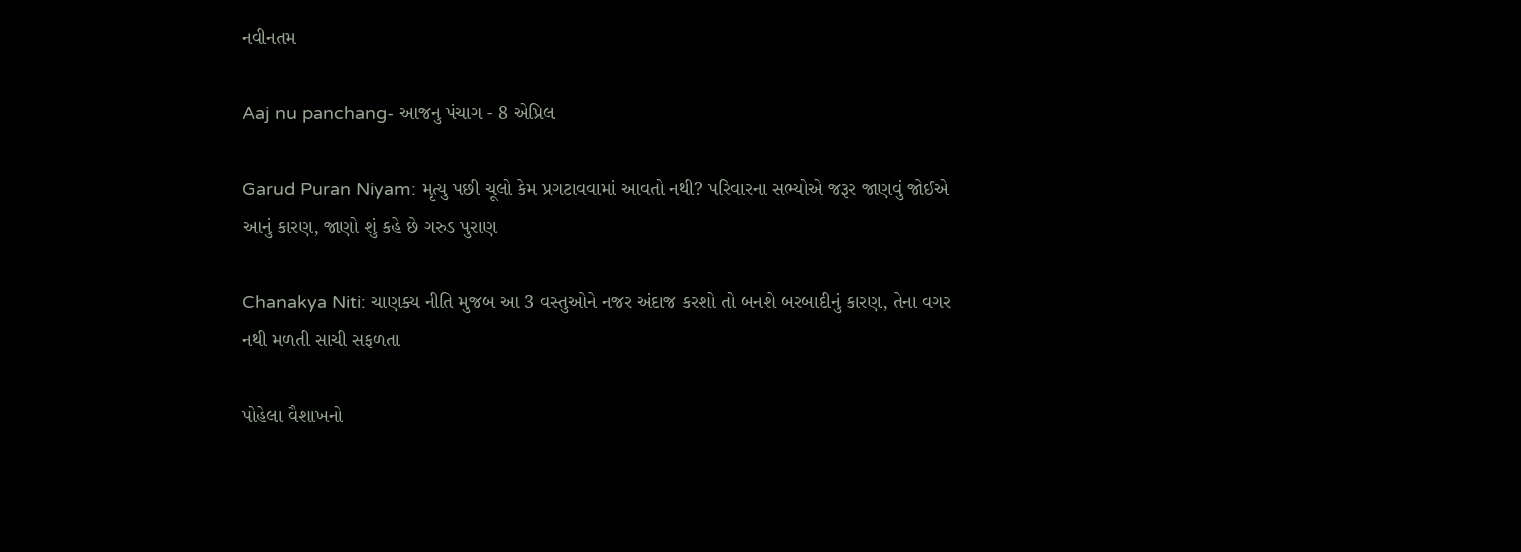નવીનતમ

Aaj nu panchang- આજનુ પંચાગ - 8 એપ્રિલ

Garud Puran Niyam: મૃત્યુ પછી ચૂલો કેમ પ્રગટાવવામાં આવતો નથી? પરિવારના સભ્યોએ જરૂર જાણવું જોઈએ આનું કારણ, જાણો શું કહે છે ગરુડ પુરાણ

Chanakya Niti: ચાણક્ય નીતિ મુજબ આ 3 વસ્તુઓને નજર અંદાજ કરશો તો બનશે બરબાદીનું કારણ, તેના વગર નથી મળતી સાચી સફળતા

પોહેલા વૈશાખનો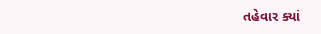તહેવાર ક્યાં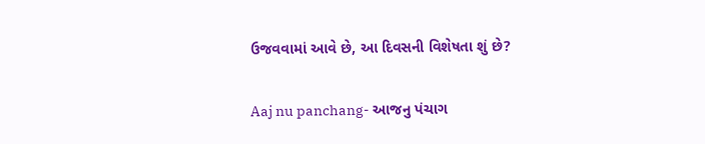ઉજવવામાં આવે છે, આ દિવસની વિશેષતા શું છે?

Aaj nu panchang- આજનુ પંચાગ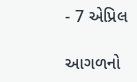- 7 એપ્રિલ

આગળનો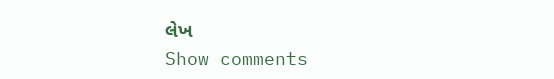લેખ
Show comments